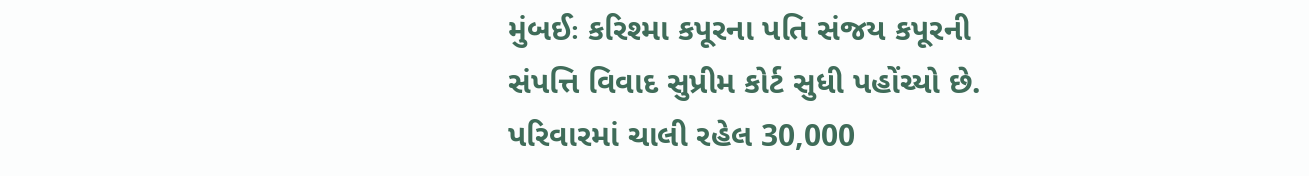મુંબઈઃ કરિશ્મા કપૂરના પતિ સંજય કપૂરની સંપત્તિ વિવાદ સુપ્રીમ કોર્ટ સુધી પહોંચ્યો છે. પરિવારમાં ચાલી રહેલ 30,000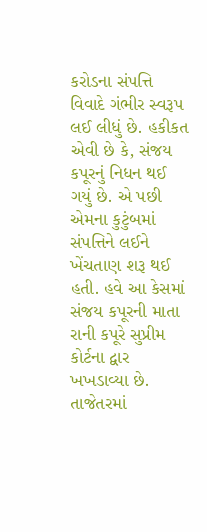કરોડના સંપત્તિ વિવાદે ગંભીર સ્વરૂપ લઈ લીધું છે. હકીકત એવી છે કે, સંજય કપૂરનું નિધન થઈ ગયું છે. એ પછી એમના કુટુંબમાં સંપત્તિને લઈને ખેંચતાણ શરૂ થઈ હતી. હવે આ કેસમાં સંજય કપૂરની માતા રાની કપૂરે સુપ્રીમ કોર્ટના દ્વાર ખખડાવ્યા છે. તાજેતરમાં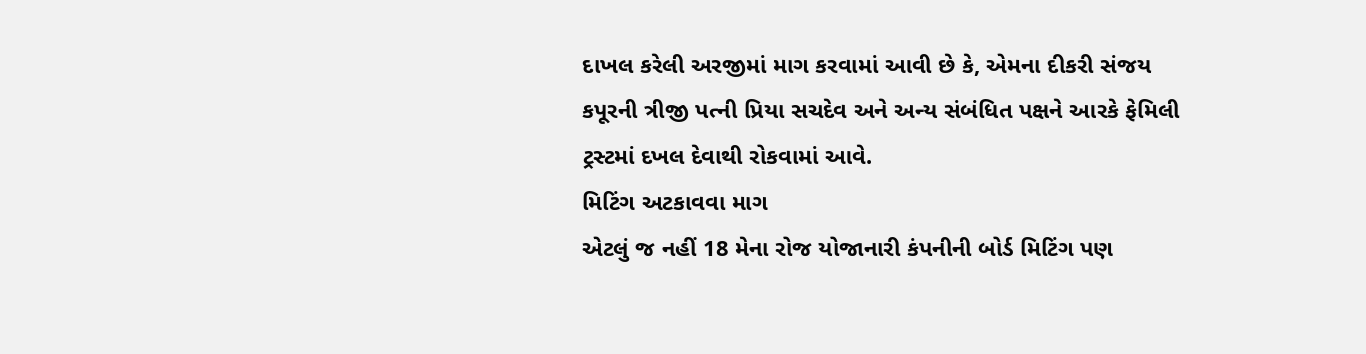દાખલ કરેલી અરજીમાં માગ કરવામાં આવી છે કે, એમના દીકરી સંજય કપૂરની ત્રીજી પત્ની પ્રિયા સચદેવ અને અન્ય સંબંધિત પક્ષને આરકે ફેમિલી ટ્રસ્ટમાં દખલ દેવાથી રોકવામાં આવે.
મિટિંગ અટકાવવા માગ
એટલું જ નહીં 18 મેના રોજ યોજાનારી કંપનીની બોર્ડ મિટિંગ પણ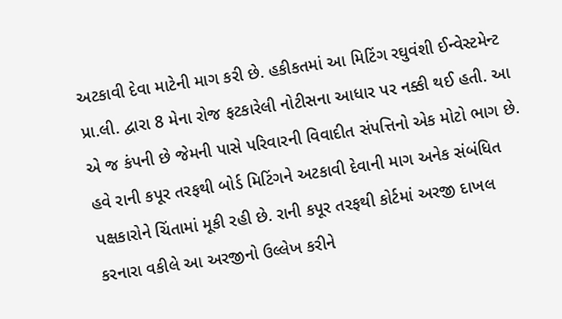અટકાવી દેવા માટેની માગ કરી છે. હકીકતમાં આ મિટિંગ રઘુવંશી ઈન્વેસ્ટમેન્ટ પ્રા.લી. દ્વારા 8 મેના રોજ ફટકારેલી નોટીસના આધાર પર નક્કી થઈ હતી. આ એ જ કંપની છે જેમની પાસે પરિવારની વિવાદીત સંપત્તિનો એક મોટો ભાગ છે. હવે રાની કપૂર તરફથી બોર્ડ મિટિંગને અટકાવી દેવાની માગ અનેક સંબંધિત પક્ષકારોને ચિંતામાં મૂકી રહી છે. રાની કપૂર તરફથી કોર્ટમાં અરજી દાખલ કરનારા વકીલે આ અરજીનો ઉલ્લેખ કરીને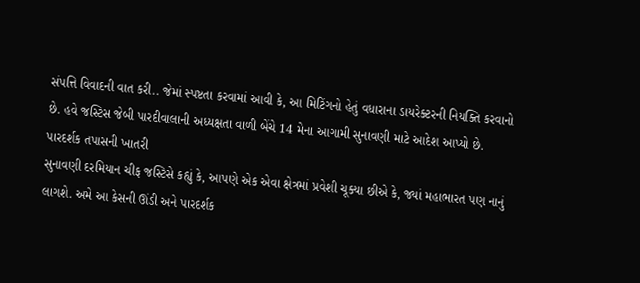સંપત્તિ વિવાદની વાત કરી.. જેમાં સ્પષ્ટતા કરવામાં આવી કે, આ મિટિંગનો હેતું વધારાના ડાયરેક્ટરની નિયક્તિ કરવાનો છે. હવે જસ્ટિસ જેબી પારદીવાલાની અધ્યક્ષતા વાળી બેંચે 14 મેના આગામી સુનાવણી માટે આદેશ આપ્યો છે.
પારદર્શક તપાસની ખાતરી
સુનાવણી દરમિયાન ચીફ જસ્ટિસે કહ્યું કે, આપણે એક એવા ક્ષેત્રમાં પ્રવેશી ચૂક્યા છીએ કે, જ્યાં મહાભારત પણ નાનું લાગશે. અમે આ કેસની ઊંડી અને પારદર્શક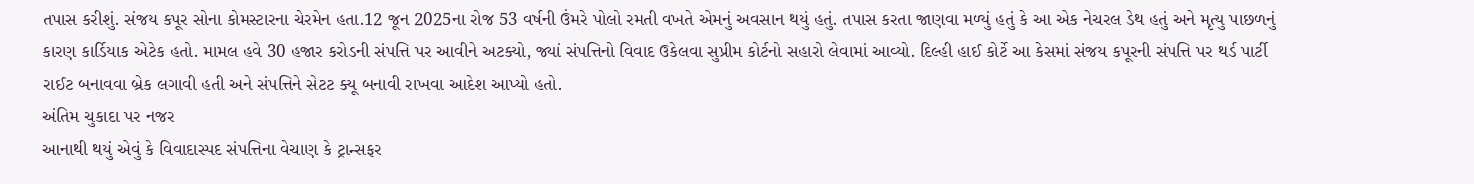તપાસ કરીશું. સંજય કપૂર સોના કોમસ્ટારના ચેરમેન હતા.12 જૂન 2025ના રોજ 53 વર્ષની ઉંમરે પોલો રમતી વખતે એમનું અવસાન થયું હતું. તપાસ કરતા જાણવા મળ્યું હતું કે આ એક નેચરલ ડેથ હતું અને મૃત્યુ પાછળનું કારણ કાર્ડિયાક એટેક હતો. મામલ હવે 30 હજાર કરોડની સંપત્તિ પર આવીને અટક્યો, જ્યાં સંપત્તિનો વિવાદ ઉકેલવા સુપ્રીમ કોર્ટનો સહારો લેવામાં આવ્યો. દિલ્હી હાઈ કોર્ટે આ કેસમાં સંજય કપૂરની સંપત્તિ પર થર્ડ પાર્ટી રાઈટ બનાવવા બ્રેક લગાવી હતી અને સંપત્તિને સેટટ ક્યૂ બનાવી રાખવા આદેશ આપ્યો હતો.
અંતિમ ચુકાદા પર નજર
આનાથી થયું એવું કે વિવાદાસ્પદ સંપત્તિના વેચાણ કે ટ્રાન્સફર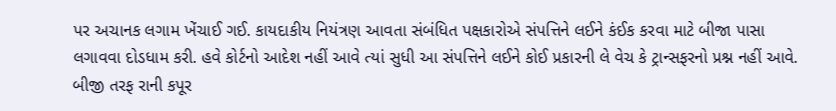પર અચાનક લગામ ખેંચાઈ ગઈ. કાયદાકીય નિયંત્રણ આવતા સંબંધિત પક્ષકારોએ સંપત્તિને લઈને કંઈક કરવા માટે બીજા પાસા લગાવવા દોડધામ કરી. હવે કોર્ટનો આદેશ નહીં આવે ત્યાં સુધી આ સંપત્તિને લઈને કોઈ પ્રકારની લે વેચ કે ટ્રાન્સફરનો પ્રશ્ન નહીં આવે. બીજી તરફ રાની કપૂર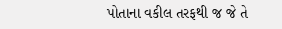પોતાના વકીલ તરફથી જ જે તે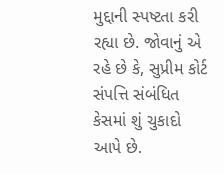મુદ્દાની સ્પષ્ટતા કરી રહ્યા છે. જોવાનું એ રહે છે કે, સુપ્રીમ કોર્ટ સંપત્તિ સંબંધિત કેસમાં શું ચુકાદો આપે છે.